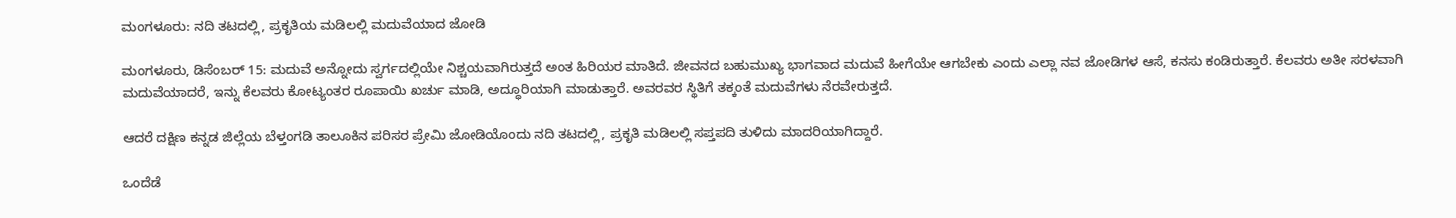ಮಂಗಳೂರು: ನದಿ ತಟದಲ್ಲಿ, ಪ್ರಕೃತಿಯ ಮಡಿಲಲ್ಲಿ ಮದುವೆಯಾದ ಜೋಡಿ

ಮಂಗಳೂರು, ಡಿಸೆಂಬರ್ 15: ಮದುವೆ ಅನ್ನೋದು ಸ್ವರ್ಗದಲ್ಲಿಯೇ ನಿಶ್ಚಯವಾಗಿರುತ್ತದೆ ಅಂತ ಹಿರಿಯರ ಮಾತಿದೆ. ಜೀವನದ ಬಹುಮುಖ್ಯ ಭಾಗವಾದ ಮದುವೆ ಹೀಗೆಯೇ ಆಗಬೇಕು ಎಂದು ಎಲ್ಲಾ ನವ ಜೋಡಿಗಳ ಆಸೆ, ಕನಸು ಕಂಡಿರುತ್ತಾರೆ. ಕೆಲವರು ಅತೀ ಸರಳವಾಗಿ ಮದುವೆಯಾದರೆ, ಇನ್ನು ಕೆಲವರು ಕೋಟ್ಯಂತರ ರೂಪಾಯಿ ಖರ್ಚು ಮಾಡಿ, ಅದ್ಧೂರಿಯಾಗಿ ಮಾಡುತ್ತಾರೆ. ಅವರವರ ಸ್ಥಿತಿಗೆ ತಕ್ಕಂತೆ ಮದುವೆಗಳು ನೆರವೇರುತ್ತದೆ.

ಆದರೆ ದಕ್ಷಿಣ ಕನ್ನಡ ಜಿಲ್ಲೆಯ ಬೆಳ್ತಂಗಡಿ ತಾಲೂಕಿನ ಪರಿಸರ ಪ್ರೇಮಿ ಜೋಡಿಯೊಂದು ನದಿ ತಟದಲ್ಲಿ, ಪ್ರಕೃತಿ ಮಡಿಲಲ್ಲಿ ಸಪ್ತಪದಿ ತುಳಿದು ಮಾದರಿಯಾಗಿದ್ದಾರೆ.

ಒಂದೆಡೆ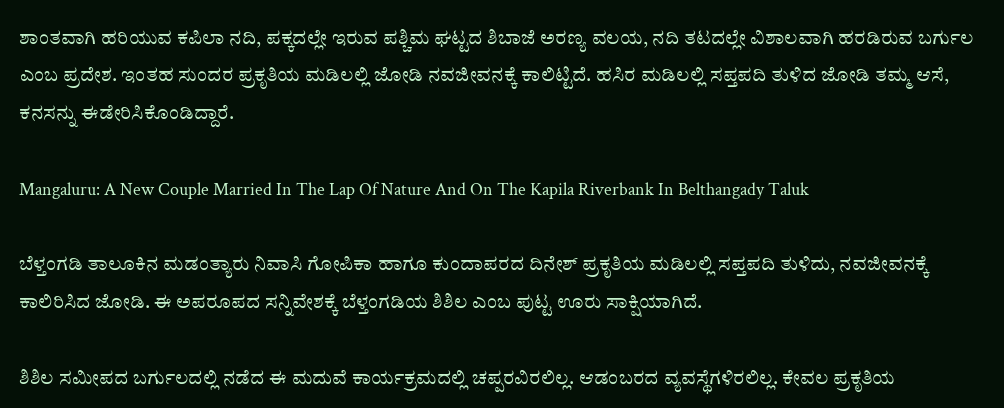ಶಾಂತವಾಗಿ ಹರಿಯುವ ಕಪಿಲಾ ನದಿ, ಪಕ್ಕದಲ್ಲೇ ಇರುವ ಪಶ್ಚಿಮ ಘಟ್ಟದ ಶಿಬಾಜೆ ಅರಣ್ಯ ವಲಯ, ನದಿ ತಟದಲ್ಲೇ ವಿಶಾಲವಾಗಿ ಹರಡಿರುವ ಬರ್ಗುಲ ಎಂಬ ಪ್ರದೇಶ. ಇಂತಹ ಸುಂದರ ಪ್ರಕೃತಿಯ ಮಡಿಲಲ್ಲಿ ಜೋಡಿ ನವಜೀವನಕ್ಕೆ ಕಾಲಿಟ್ಟಿದೆ. ಹಸಿರ ಮಡಿಲಲ್ಲಿ ಸಪ್ತಪದಿ ತುಳಿದ ಜೋಡಿ ತಮ್ಮ ಆಸೆ, ಕನಸನ್ನು ಈಡೇರಿಸಿಕೊಂಡಿದ್ದಾರೆ.

Mangaluru: A New Couple Married In The Lap Of Nature And On The Kapila Riverbank In Belthangady Taluk

ಬೆಳ್ತಂಗಡಿ ತಾಲೂಕಿನ ಮಡಂತ್ಯಾರು ನಿವಾಸಿ ಗೋಪಿಕಾ ಹಾಗೂ ಕುಂದಾಪರದ ದಿನೇಶ್ ಪ್ರಕೃತಿಯ ಮಡಿಲಲ್ಲಿ ಸಪ್ತಪದಿ ತುಳಿದು, ನವಜೀವನಕ್ಕೆ ಕಾಲಿರಿಸಿದ ಜೋಡಿ. ಈ ಅಪರೂಪದ ಸನ್ನಿವೇಶಕ್ಕೆ ಬೆಳ್ತಂಗಡಿಯ ಶಿಶಿಲ ಎಂಬ ಪುಟ್ಟ ಊರು ಸಾಕ್ಷಿಯಾಗಿದೆ.

ಶಿಶಿಲ ಸಮೀಪದ ಬರ್ಗುಲದಲ್ಲಿ ನಡೆದ ಈ ಮದುವೆ ಕಾರ್ಯಕ್ರಮದಲ್ಲಿ ಚಪ್ಪರವಿರಲಿಲ್ಲ. ಆಡಂಬರದ ವ್ಯವಸ್ಥೆಗಳಿರಲಿಲ್ಲ. ಕೇವಲ ಪ್ರಕೃತಿಯ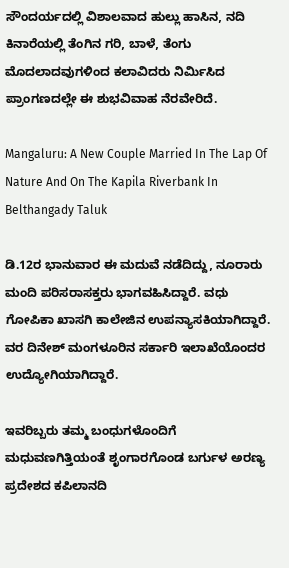ಸೌಂದರ್ಯದಲ್ಲಿ ವಿಶಾಲವಾದ ಹುಲ್ಲು ಹಾಸಿನ, ನದಿ ಕಿನಾರೆಯಲ್ಲಿ ತೆಂಗಿನ ಗರಿ, ಬಾಳೆ, ತೆಂಗು ಮೊದಲಾದವುಗಳಿಂದ ಕಲಾವಿದರು ನಿರ್ಮಿಸಿದ ಪ್ರಾಂಗಣದಲ್ಲೇ ಈ ಶುಭವಿವಾಹ ನೆರವೇರಿದೆ.

Mangaluru: A New Couple Married In The Lap Of Nature And On The Kapila Riverbank In Belthangady Taluk

ಡಿ.12ರ ಭಾನುವಾರ ಈ ಮದುವೆ ನಡೆದಿದ್ದು, ನೂರಾರು ಮಂದಿ ಪರಿಸರಾಸಕ್ತರು ಭಾಗವಹಿಸಿದ್ದಾರೆ. ವಧು ಗೋಪಿಕಾ ಖಾಸಗಿ ಕಾಲೇಜಿನ ಉಪನ್ಯಾಸಕಿಯಾಗಿದ್ದಾರೆ. ವರ ದಿನೇಶ್ ಮಂಗಳೂರಿನ ಸರ್ಕಾರಿ ಇಲಾಖೆಯೊಂದರ ಉದ್ಯೋಗಿಯಾಗಿದ್ದಾರೆ.

ಇವರಿಬ್ಬರು ತಮ್ಮ ಬಂಧುಗಳೊಂದಿಗೆ ಮಧುವಣಗಿತ್ತಿಯಂತೆ ಶೃಂಗಾರಗೊಂಡ ಬರ್ಗುಳ ಅರಣ್ಯ ಪ್ರದೇಶದ ಕಪಿಲಾನದಿ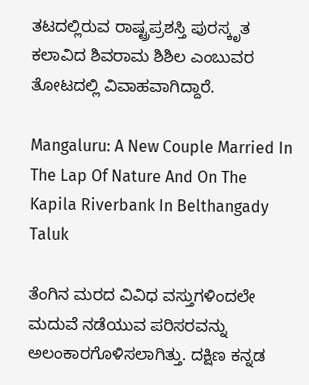ತಟದಲ್ಲಿರುವ ರಾಷ್ಟ್ರಪ್ರಶಸ್ತಿ ಪುರಸ್ಕೃತ ಕಲಾವಿದ ಶಿವರಾಮ ಶಿಶಿಲ ಎಂಬುವರ ತೋಟದಲ್ಲಿ ವಿವಾಹವಾಗಿದ್ದಾರೆ.

Mangaluru: A New Couple Married In The Lap Of Nature And On The Kapila Riverbank In Belthangady Taluk

ತೆಂಗಿನ ಮರದ ವಿವಿಧ ವಸ್ತುಗಳಿಂದಲೇ ಮದುವೆ ನಡೆಯುವ ಪರಿಸರವನ್ನು ಅಲಂಕಾರಗೊಳಿಸಲಾಗಿತ್ತು. ದಕ್ಷಿಣ ಕನ್ನಡ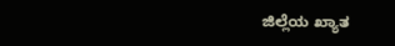ಜಿಲ್ಲೆಯ ಖ್ಯಾತ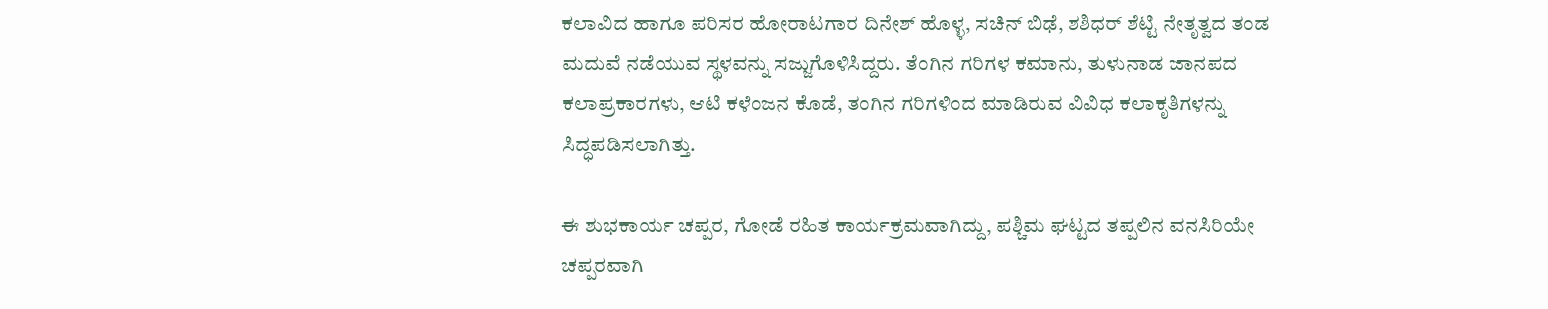ಕಲಾವಿದ ಹಾಗೂ ಪರಿಸರ ಹೋರಾಟಗಾರ ದಿನೇಶ್ ಹೊಳ್ಳ, ಸಚಿನ್ ಬಿಢೆ, ಶಶಿಧರ್ ಶೆಟ್ಟಿ ನೇತೃತ್ವದ ತಂಡ ಮದುವೆ ನಡೆಯುವ ಸ್ಥಳವನ್ನು ಸಜ್ಜುಗೊಳಿಸಿದ್ದರು. ತೆಂಗಿನ ಗರಿಗಳ ಕಮಾನು, ತುಳುನಾಡ ಜಾನಪದ ಕಲಾಪ್ರಕಾರಗಳು, ಆಟಿ ಕಳೆಂಜನ ಕೊಡೆ, ತಂಗಿನ ಗರಿಗಳಿಂದ ಮಾಡಿರುವ ವಿವಿಧ ಕಲಾಕೃತಿಗಳನ್ನು ಸಿದ್ಧಪಡಿಸಲಾಗಿತ್ತು.

ಈ ಶುಭಕಾರ್ಯ ಚಪ್ಪರ, ಗೋಡೆ ರಹಿತ ಕಾರ್ಯಕ್ರಮವಾಗಿದ್ದು, ಪಶ್ಚಿಮ ಘಟ್ಟದ ತಪ್ಪಲಿನ ವನಸಿರಿಯೇ ಚಪ್ಪರವಾಗಿ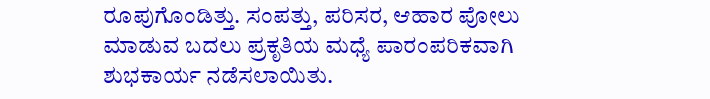ರೂಪುಗೊಂಡಿತ್ತು. ಸಂಪತ್ತು, ಪರಿಸರ, ಆಹಾರ ಪೋಲು ಮಾಡುವ ಬದಲು ಪ್ರಕೃತಿಯ ಮಧ್ಯೆ ಪಾರಂಪರಿಕವಾಗಿ ಶುಭಕಾರ್ಯ ನಡೆಸಲಾಯಿತು.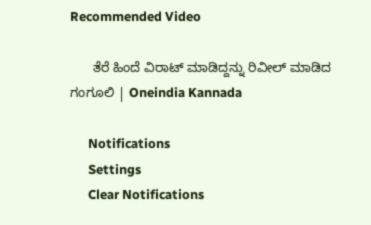Recommended Video

      ತೆರೆ ಹಿಂದೆ ವಿರಾಟ್ ಮಾಡಿದ್ದನ್ನು ರಿವೀಲ್ ಮಾಡಿದ ಗಂಗೂಲಿ | Oneindia Kannada

      Notifications
      Settings
      Clear Notifications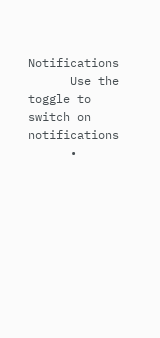Notifications
      Use the toggle to switch on notifications
      •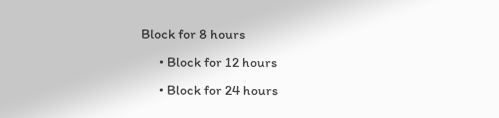Block for 8 hours
      • Block for 12 hours
      • Block for 24 hours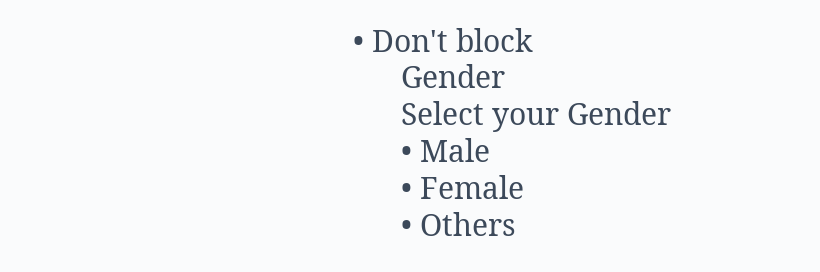• Don't block
      Gender
      Select your Gender
      • Male
      • Female
      • Others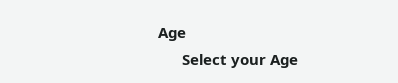Age
      Select your Age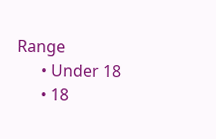Range
      • Under 18
      • 18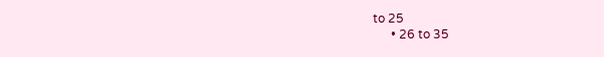to 25
      • 26 to 35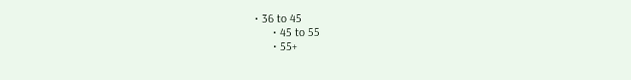• 36 to 45
      • 45 to 55
      • 55+